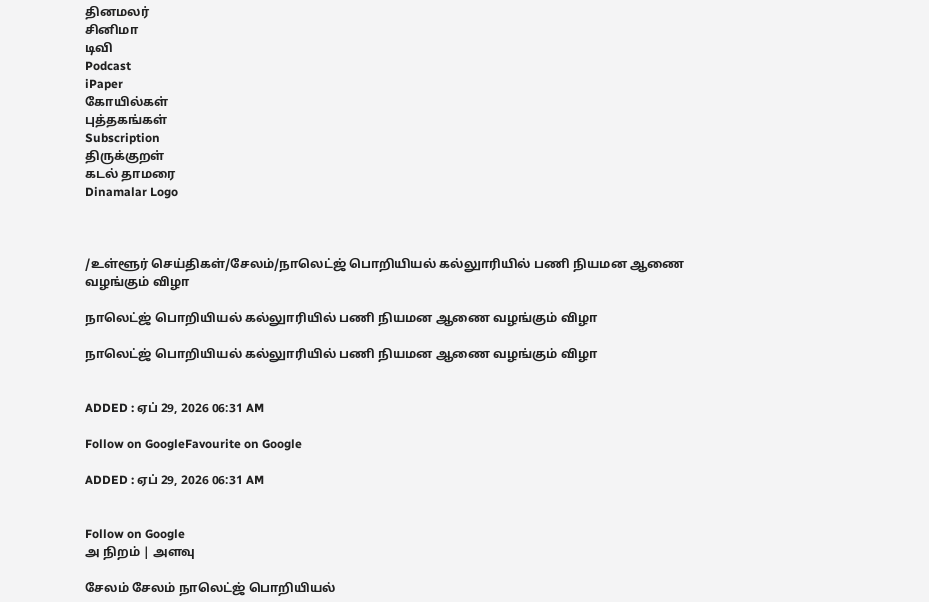தினமலர்
சினிமா
டிவி
Podcast
iPaper
கோயில்கள்
புத்தகங்கள்
Subscription
திருக்குறள்
கடல் தாமரை
Dinamalar Logo



/உள்ளூர் செய்திகள்/சேலம்/நாலெட்ஜ் பொறியியல் கல்லுாரியில் பணி நியமன ஆணை வழங்கும் விழா

நாலெட்ஜ் பொறியியல் கல்லுாரியில் பணி நியமன ஆணை வழங்கும் விழா

நாலெட்ஜ் பொறியியல் கல்லுாரியில் பணி நியமன ஆணை வழங்கும் விழா


ADDED : ஏப் 29, 2026 06:31 AM

Follow on GoogleFavourite on Google

ADDED : ஏப் 29, 2026 06:31 AM


Follow on Google
அ நிறம் | அளவு

சேலம் சேலம் நாலெட்ஜ் பொறியியல்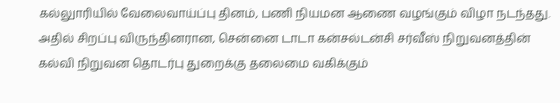கல்லுாரியில் வேலைவாய்ப்பு தினம், பணி நியமன ஆணை வழங்கும் விழா நடந்தது. அதில் சிறப்பு விருந்தினரான, சென்னை டாடா கன்சல்டன்சி சர்வீஸ் நிறுவனத்தின் கல்வி நிறுவன தொடர்பு துறைக்கு தலைமை வகிக்கும்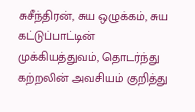சுசீந்திரன், சுய ஒழுக்கம், சுய கட்டுப்பாட்டின் முக்கியத்துவம், தொடர்ந்து கற்றலின் அவசியம் குறித்து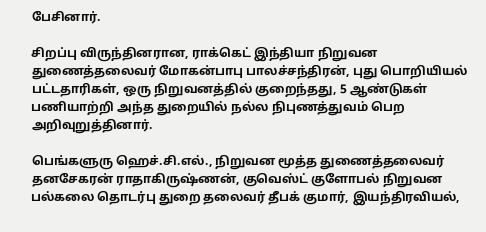பேசினார்.

சிறப்பு விருந்தினரான, ராக்கெட் இந்தியா நிறுவன துணைத்தலைவர் மோகன்பாபு பாலச்சந்திரன், புது பொறியியல் பட்டதாரிகள், ஒரு நிறுவனத்தில் குறைந்தது, 5 ஆண்டுகள் பணியாற்றி அந்த துறையில் நல்ல நிபுணத்துவம் பெற அறிவுறுத்தினார்.

பெங்களுரு ஹெச்.சி.எல்., நிறுவன மூத்த துணைத்தலைவர் தனசேகரன் ராதாகிருஷ்ணன், குவெஸ்ட் குளோபல் நிறுவன பல்கலை தொடர்பு துறை தலைவர் தீபக் குமார், இயந்திரவியல்,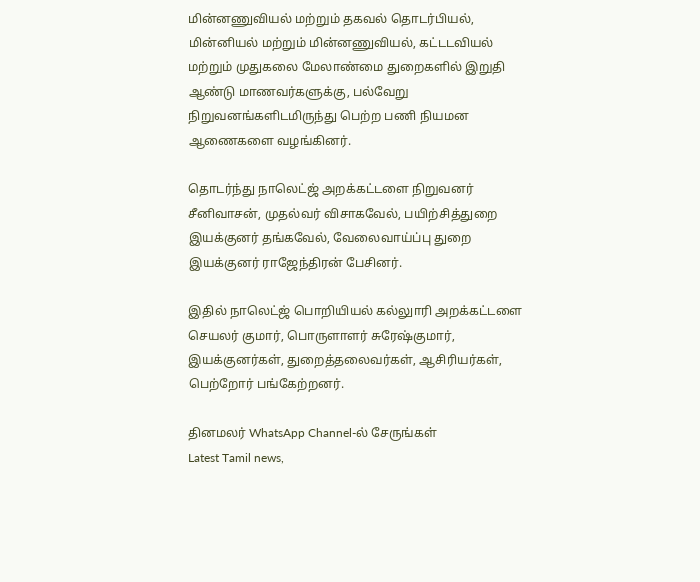மின்னணுவியல் மற்றும் தகவல் தொடர்பியல், மின்னியல் மற்றும் மின்னணுவியல், கட்டடவியல் மற்றும் முதுகலை மேலாண்மை துறைகளில் இறுதி ஆண்டு மாணவர்களுக்கு, பல்வேறு நிறுவனங்களிடமிருந்து பெற்ற பணி நியமன ஆணைகளை வழங்கினர்.

தொடர்ந்து நாலெட்ஜ் அறக்கட்டளை நிறுவனர் சீனிவாசன், முதல்வர் விசாகவேல், பயிற்சித்துறை இயக்குனர் தங்கவேல், வேலைவாய்ப்பு துறை இயக்குனர் ராஜேந்திரன் பேசினர்.

இதில் நாலெட்ஜ் பொறியியல் கல்லுாரி அறக்கட்டளை செயலர் குமார், பொருளாளர் சுரேஷ்குமார், இயக்குனர்கள், துறைத்தலைவர்கள், ஆசிரியர்கள், பெற்றோர் பங்கேற்றனர்.

தினமலர் WhatsApp Channel-ல் சேருங்கள்
Latest Tamil news,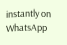instantly on WhatsApp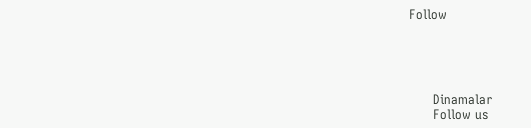Follow





      Dinamalar
      Follow us